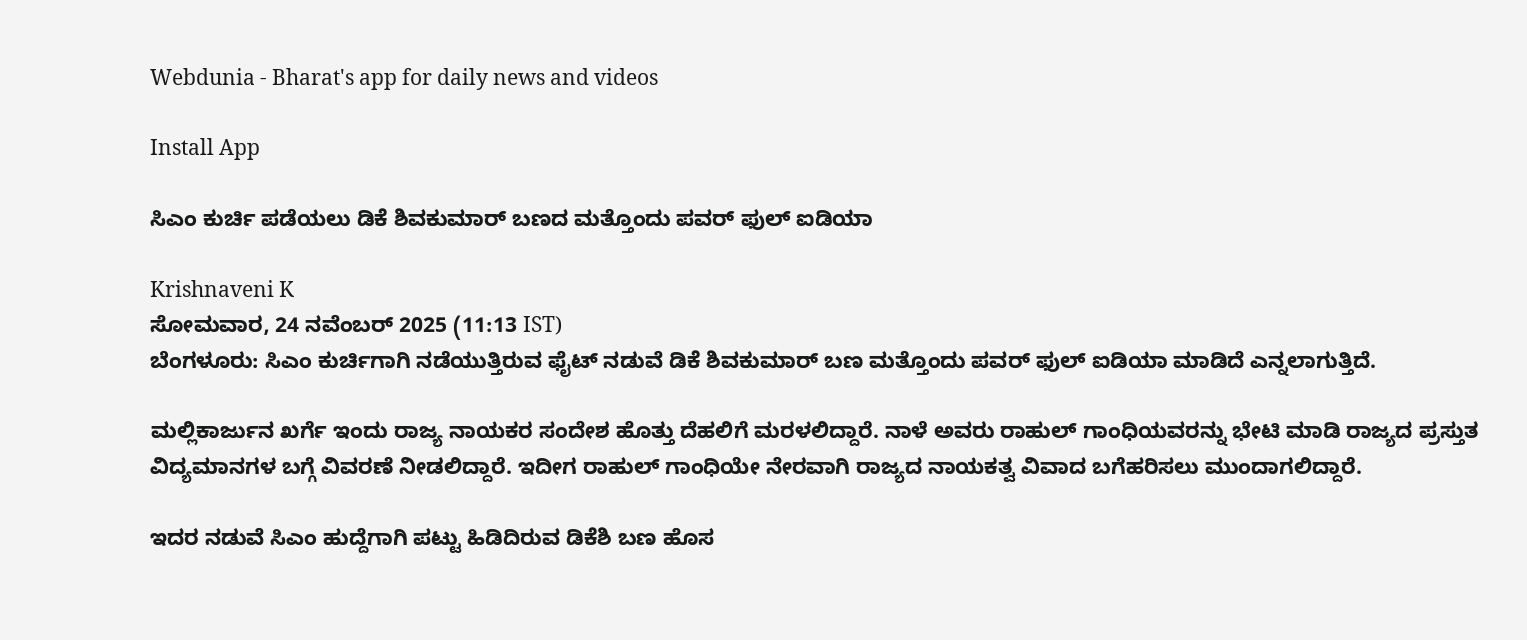Webdunia - Bharat's app for daily news and videos

Install App

ಸಿಎಂ ಕುರ್ಚಿ ಪಡೆಯಲು ಡಿಕೆ ಶಿವಕುಮಾರ್ ಬಣದ ಮತ್ತೊಂದು ಪವರ್ ಫುಲ್ ಐಡಿಯಾ

Krishnaveni K
ಸೋಮವಾರ, 24 ನವೆಂಬರ್ 2025 (11:13 IST)
ಬೆಂಗಳೂರು: ಸಿಎಂ ಕುರ್ಚಿಗಾಗಿ ನಡೆಯುತ್ತಿರುವ ಫೈಟ್ ನಡುವೆ ಡಿಕೆ ಶಿವಕುಮಾರ್ ಬಣ ಮತ್ತೊಂದು ಪವರ್ ಫುಲ್ ಐಡಿಯಾ ಮಾಡಿದೆ ಎನ್ನಲಾಗುತ್ತಿದೆ.

ಮಲ್ಲಿಕಾರ್ಜುನ ಖರ್ಗೆ ಇಂದು ರಾಜ್ಯ ನಾಯಕರ ಸಂದೇಶ ಹೊತ್ತು ದೆಹಲಿಗೆ ಮರಳಲಿದ್ದಾರೆ. ನಾಳೆ ಅವರು ರಾಹುಲ್ ಗಾಂಧಿಯವರನ್ನು ಭೇಟಿ ಮಾಡಿ ರಾಜ್ಯದ ಪ್ರಸ್ತುತ ವಿದ್ಯಮಾನಗಳ ಬಗ್ಗೆ ವಿವರಣೆ ನೀಡಲಿದ್ದಾರೆ. ಇದೀಗ ರಾಹುಲ್ ಗಾಂಧಿಯೇ ನೇರವಾಗಿ ರಾಜ್ಯದ ನಾಯಕತ್ವ ವಿವಾದ ಬಗೆಹರಿಸಲು ಮುಂದಾಗಲಿದ್ದಾರೆ.

ಇದರ ನಡುವೆ ಸಿಎಂ ಹುದ್ದೆಗಾಗಿ ಪಟ್ಟು ಹಿಡಿದಿರುವ ಡಿಕೆಶಿ ಬಣ ಹೊಸ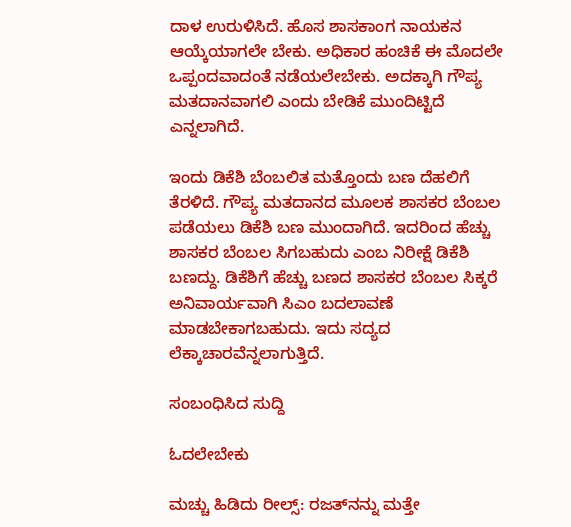ದಾಳ ಉರುಳಿಸಿದೆ. ಹೊಸ ಶಾಸಕಾಂಗ ನಾಯಕನ ಆಯ್ಕೆಯಾಗಲೇ ಬೇಕು. ಅಧಿಕಾರ ಹಂಚಿಕೆ ಈ ಮೊದಲೇ ಒಪ್ಪಂದವಾದಂತೆ ನಡೆಯಲೇಬೇಕು. ಅದಕ್ಕಾಗಿ ಗೌಪ್ಯ ಮತದಾನವಾಗಲಿ ಎಂದು ಬೇಡಿಕೆ ಮುಂದಿಟ್ಟಿದೆ ಎನ್ನಲಾಗಿದೆ.

ಇಂದು ಡಿಕೆಶಿ ಬೆಂಬಲಿತ ಮತ್ತೊಂದು ಬಣ ದೆಹಲಿಗೆ ತೆರಳಿದೆ. ಗೌಪ್ಯ ಮತದಾನದ ಮೂಲಕ ಶಾಸಕರ ಬೆಂಬಲ ಪಡೆಯಲು ಡಿಕೆಶಿ ಬಣ ಮುಂದಾಗಿದೆ. ಇದರಿಂದ ಹೆಚ್ಚು ಶಾಸಕರ ಬೆಂಬಲ ಸಿಗಬಹುದು ಎಂಬ ನಿರೀಕ್ಷೆ ಡಿಕೆಶಿ ಬಣದ್ದು. ಡಿಕೆಶಿಗೆ ಹೆಚ್ಚು ಬಣದ ಶಾಸಕರ ಬೆಂಬಲ ಸಿಕ್ಕರೆ ಅನಿವಾರ್ಯವಾಗಿ ಸಿಎಂ ಬದಲಾವಣೆ ಮಾಡಬೇಕಾಗಬಹುದು. ಇದು ಸದ್ಯದ ಲೆಕ್ಕಾಚಾರವೆನ್ನಲಾಗುತ್ತಿದೆ.

ಸಂಬಂಧಿಸಿದ ಸುದ್ದಿ

ಓದಲೇಬೇಕು

ಮಚ್ಚು ಹಿಡಿದು ರೀಲ್ಸ್‌: ರಜತ್‌ನನ್ನು ಮತ್ತೇ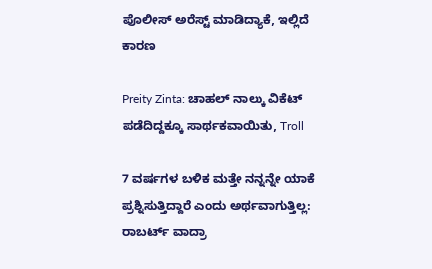ಪೊಲೀಸ್ ಅರೆಸ್ಟ್ ಮಾಡಿದ್ಯಾಕೆ, ಇಲ್ಲಿದೆ ಕಾರಣ

Preity Zinta: ಚಾಹಲ್ ನಾಲ್ಕು ವಿಕೆಟ್ ಪಡೆದಿದ್ದಕ್ಕೂ ಸಾರ್ಥಕವಾಯಿತು, Troll

7 ವರ್ಷಗಳ ಬಳಿಕ ಮತ್ತೇ ನನ್ನನ್ನೇ ಯಾಕೆ ಪ್ರಶ್ನಿಸುತ್ತಿದ್ದಾರೆ ಎಂದು ಅರ್ಥವಾಗುತ್ತಿಲ್ಲ: ರಾಬರ್ಟ್‌ ವಾದ್ರಾ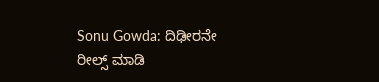Sonu Gowda: ದಿಢೀರನೇ ರೀಲ್ಸ್ ಮಾಡಿ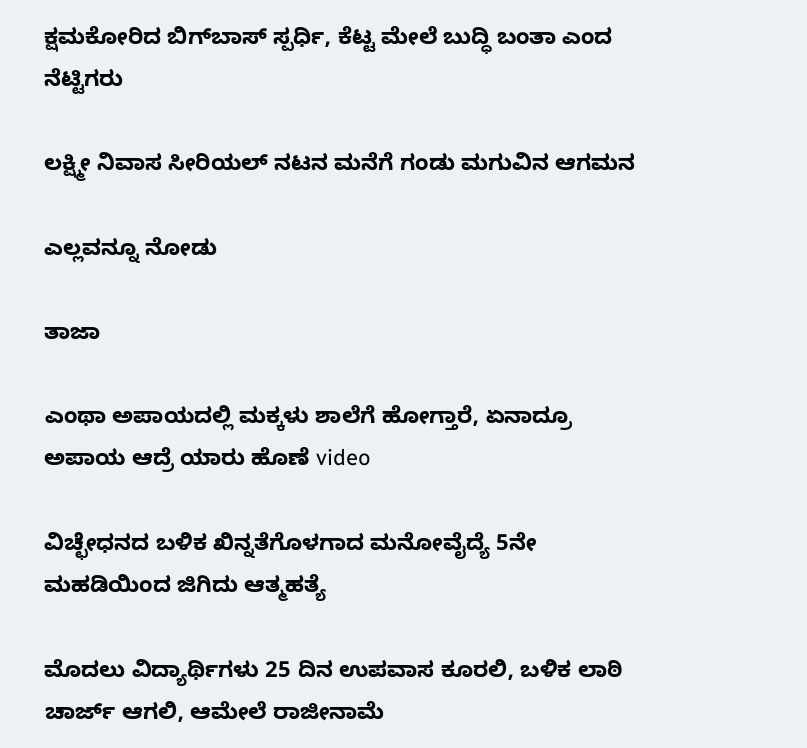ಕ್ಷಮಕೋರಿದ ಬಿಗ್‌ಬಾಸ್‌ ಸ್ಪರ್ಧಿ, ಕೆಟ್ಟ ಮೇಲೆ ಬುದ್ಧಿ ಬಂತಾ ಎಂದ ನೆಟ್ಟಿಗರು

ಲಕ್ಷ್ಮೀ ನಿವಾಸ ಸೀರಿಯಲ್ ನಟನ ಮನೆಗೆ ಗಂಡು ಮಗುವಿನ ಆಗಮನ

ಎಲ್ಲವನ್ನೂ ನೋಡು

ತಾಜಾ

ಎಂಥಾ ಅಪಾಯದಲ್ಲಿ ಮಕ್ಕಳು ಶಾಲೆಗೆ ಹೋಗ್ತಾರೆ, ಏನಾದ್ರೂ ಅಪಾಯ ಆದ್ರೆ ಯಾರು ಹೊಣೆ video

ವಿಚ್ಛೇಧನದ ಬಳಿಕ ಖಿನ್ನತೆಗೊಳಗಾದ ಮನೋವೈದ್ಯೆ 5ನೇ ಮಹಡಿಯಿಂದ ಜಿಗಿದು ಆತ್ಮಹತ್ಯೆ

ಮೊದಲು ವಿದ್ಯಾರ್ಥಿಗಳು 25 ದಿನ ಉಪವಾಸ ಕೂರಲಿ, ಬಳಿಕ ಲಾಠಿ ಚಾರ್ಜ್ ಆಗಲಿ, ಆಮೇಲೆ ರಾಜೀನಾಮೆ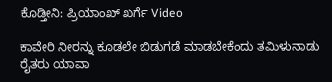ಕೊಡ್ತೀನಿ: ಪ್ರಿಯಾಂಖ್ ಖರ್ಗೆ Video

ಕಾವೇರಿ ನೀರನ್ನು ಕೂಡಲೇ ಬಿಡುಗಡೆ ಮಾಡಬೇಕೆಂದು ತಮಿಳುನಾಡು ರೈತರು ಯಾವಾ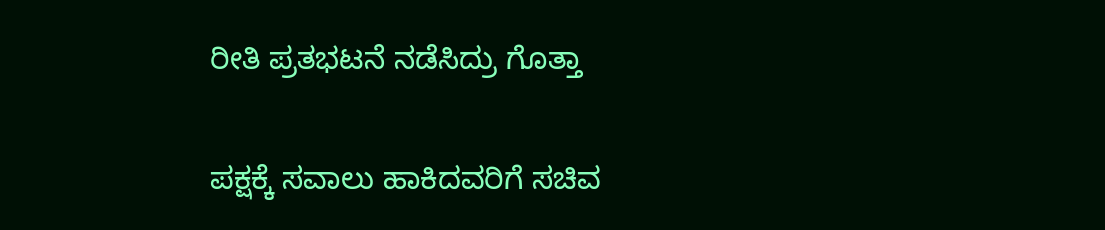ರೀತಿ ಪ್ರತಭಟನೆ ನಡೆಸಿದ್ರು ಗೊತ್ತಾ

ಪಕ್ಷಕ್ಕೆ ಸವಾಲು ಹಾಕಿದವರಿಗೆ ಸಚಿವ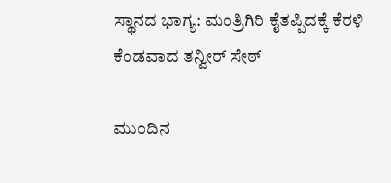ಸ್ಥಾನದ ಭಾಗ್ಯ: ಮಂತ್ರಿಗಿರಿ ಕೈತಪ್ಪಿದಕ್ಕೆ ಕೆರಳಿ ಕೆಂಡವಾದ ತನ್ವೀರ್ ಸೇಠ್

ಮುಂದಿನ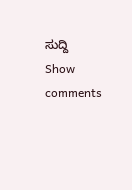ಸುದ್ದಿ
Show comments